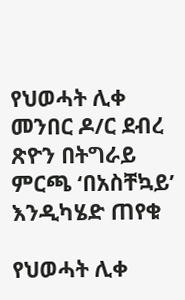የህወሓት ሊቀ መንበር ዶ/ር ደብረ ጽዮን በትግራይ ምርጫ ‘በአስቸኳይ’ እንዲካሄድ ጠየቁ

የህወሓት ሊቀ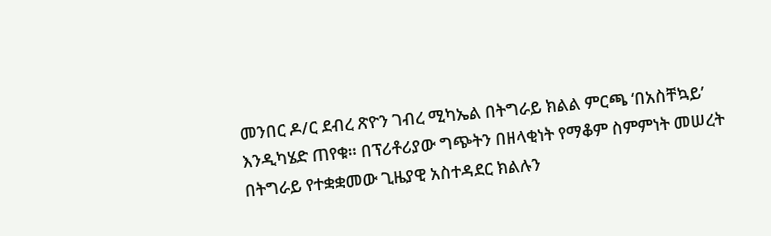መንበር ዶ/ር ደብረ ጽዮን ገብረ ሚካኤል በትግራይ ክልል ምርጫ ‘በአስቸኳይ’ እንዲካሄድ ጠየቁ። በፕሪቶሪያው ግጭትን በዘላቂነት የማቆም ስምምነት መሠረት በትግራይ የተቋቋመው ጊዜያዊ አስተዳደር ክልሉን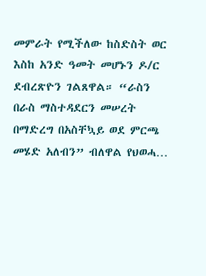መምራት የሚችለው ከስድስት ወር እስከ አንድ ዓመት መሆኑን ዶ/ር ደብረጽዮን ገልጸዋል። “ራስን በራስ ማስተዳደርን መሠረት በማድረግ በአስቸኳይ ወደ ምርጫ መሄድ አለብን” ብለዋል የህወሓ…